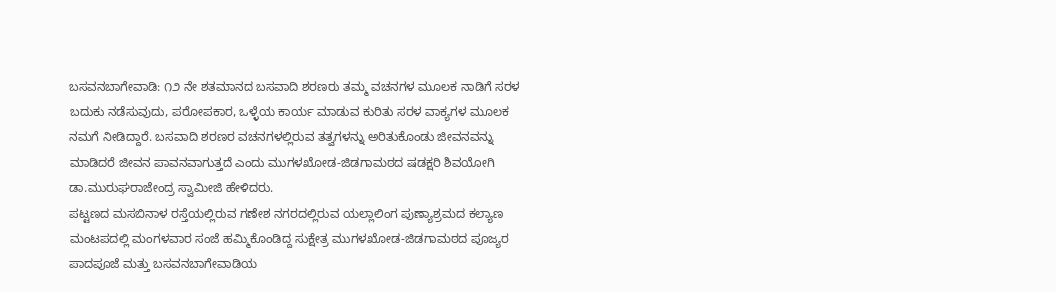ಬಸವನಬಾಗೇವಾಡಿ: ೧೨ ನೇ ಶತಮಾನದ ಬಸವಾದಿ ಶರಣರು ತಮ್ಮ ವಚನಗಳ ಮೂಲಕ ನಾಡಿಗೆ ಸರಳ ಬದುಕು ನಡೆಸುವುದು, ಪರೋಪಕಾರ, ಒಳ್ಳೆಯ ಕಾರ್ಯ ಮಾಡುವ ಕುರಿತು ಸರಳ ವಾಕ್ಯಗಳ ಮೂಲಕ ನಮಗೆ ನೀಡಿದ್ದಾರೆ. ಬಸವಾದಿ ಶರಣರ ವಚನಗಳಲ್ಲಿರುವ ತತ್ವಗಳನ್ನು ಅರಿತುಕೊಂಡು ಜೀವನವನ್ನು ಮಾಡಿದರೆ ಜೀವನ ಪಾವನವಾಗುತ್ತದೆ ಎಂದು ಮುಗಳಖೋಡ-ಜಿಡಗಾಮಠದ ಷಡಕ್ಷರಿ ಶಿವಯೋಗಿ ಡಾ.ಮುರುಘರಾಜೇಂದ್ರ ಸ್ವಾಮೀಜಿ ಹೇಳಿದರು.
ಪಟ್ಟಣದ ಮಸಬಿನಾಳ ರಸ್ತೆಯಲ್ಲಿರುವ ಗಣೇಶ ನಗರದಲ್ಲಿರುವ ಯಲ್ಲಾಲಿಂಗ ಪುಣ್ಯಾಶ್ರಮದ ಕಲ್ಯಾಣ ಮಂಟಪದಲ್ಲಿ ಮಂಗಳವಾರ ಸಂಜೆ ಹಮ್ಮಿಕೊಂಡಿದ್ದ ಸುಕ್ಷೇತ್ರ ಮುಗಳಖೋಡ-ಜಿಡಗಾಮಠದ ಪೂಜ್ಯರ ಪಾದಪೂಜೆ ಮತ್ತು ಬಸವನಬಾಗೇವಾಡಿಯ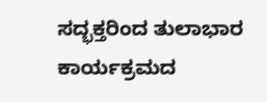ಸದ್ಭಕ್ತರಿಂದ ತುಲಾಭಾರ ಕಾರ್ಯಕ್ರಮದ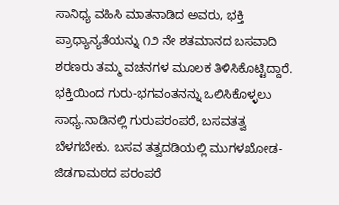ಸಾನಿಧ್ಯ ವಹಿಸಿ ಮಾತನಾಡಿದ ಅವರು, ಭಕ್ತಿ ಪ್ರಾಧ್ಯಾನ್ಯತೆಯನ್ನು ೧೨ ನೇ ಶತಮಾನದ ಬಸವಾದಿ ಶರಣರು ತಮ್ಮ ವಚನಗಳ ಮೂಲಕ ತಿಳಿಸಿಕೊಟ್ಟಿದ್ದಾರೆ. ಭಕ್ತಿಯಿಂದ ಗುರು-ಭಗವಂತನನ್ನು ಒಲಿಸಿಕೊಳ್ಳಲು ಸಾಧ್ಯ.ನಾಡಿನಲ್ಲಿ ಗುರುಪರಂಪರೆ, ಬಸವತತ್ವ ಬೆಳಗಬೇಕು. ಬಸವ ತತ್ವದಡಿಯಲ್ಲಿ ಮುಗಳಖೋಡ-ಜಿಡಗಾಮಠದ ಪರಂಪರೆ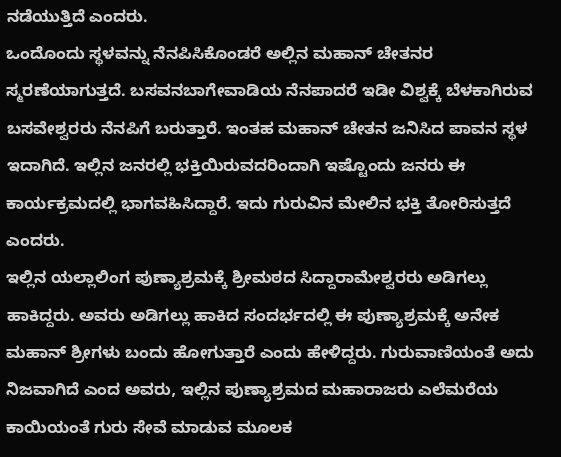ನಡೆಯುತ್ತಿದೆ ಎಂದರು.
ಒಂದೊಂದು ಸ್ಥಳವನ್ನು ನೆನಪಿಸಿಕೊಂಡರೆ ಅಲ್ಲಿನ ಮಹಾನ್ ಚೇತನರ ಸ್ಮರಣೆಯಾಗುತ್ತದೆ. ಬಸವನಬಾಗೇವಾಡಿಯ ನೆನಪಾದರೆ ಇಡೀ ವಿಶ್ವಕ್ಕೆ ಬೆಳಕಾಗಿರುವ ಬಸವೇಶ್ವರರು ನೆನಪಿಗೆ ಬರುತ್ತಾರೆ. ಇಂತಹ ಮಹಾನ್ ಚೇತನ ಜನಿಸಿದ ಪಾವನ ಸ್ಥಳ ಇದಾಗಿದೆ. ಇಲ್ಲಿನ ಜನರಲ್ಲಿ ಭಕ್ತಿಯಿರುವದರಿಂದಾಗಿ ಇಷ್ಟೊಂದು ಜನರು ಈ ಕಾರ್ಯಕ್ರಮದಲ್ಲಿ ಭಾಗವಹಿಸಿದ್ದಾರೆ. ಇದು ಗುರುವಿನ ಮೇಲಿನ ಭಕ್ತಿ ತೋರಿಸುತ್ತದೆ ಎಂದರು.
ಇಲ್ಲಿನ ಯಲ್ಲಾಲಿಂಗ ಪುಣ್ಯಾಶ್ರಮಕ್ಕೆ ಶ್ರೀಮಠದ ಸಿದ್ದಾರಾಮೇಶ್ವರರು ಅಡಿಗಲ್ಲು ಹಾಕಿದ್ದರು. ಅವರು ಅಡಿಗಲ್ಲು ಹಾಕಿದ ಸಂದರ್ಭದಲ್ಲಿ ಈ ಪುಣ್ಯಾಶ್ರಮಕ್ಕೆ ಅನೇಕ ಮಹಾನ್ ಶ್ರೀಗಳು ಬಂದು ಹೋಗುತ್ತಾರೆ ಎಂದು ಹೇಳಿದ್ದರು. ಗುರುವಾಣಿಯಂತೆ ಅದು ನಿಜವಾಗಿದೆ ಎಂದ ಅವರು, ಇಲ್ಲಿನ ಪುಣ್ಯಾಶ್ರಮದ ಮಹಾರಾಜರು ಎಲೆಮರೆಯ ಕಾಯಿಯಂತೆ ಗುರು ಸೇವೆ ಮಾಡುವ ಮೂಲಕ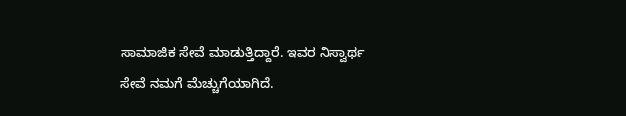ಸಾಮಾಜಿಕ ಸೇವೆ ಮಾಡುತ್ತಿದ್ದಾರೆ. ಇವರ ನಿಸ್ವಾರ್ಥ ಸೇವೆ ನಮಗೆ ಮೆಚ್ಚುಗೆಯಾಗಿದೆ.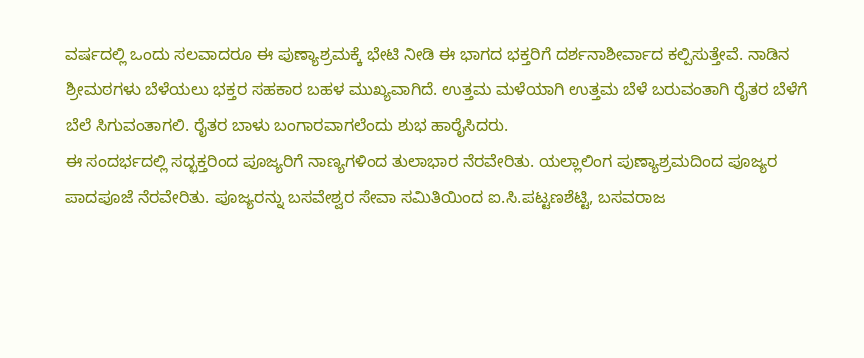ವರ್ಷದಲ್ಲಿ ಒಂದು ಸಲವಾದರೂ ಈ ಪುಣ್ಯಾಶ್ರಮಕ್ಕೆ ಭೇಟಿ ನೀಡಿ ಈ ಭಾಗದ ಭಕ್ತರಿಗೆ ದರ್ಶನಾಶೀರ್ವಾದ ಕಲ್ಪಿಸುತ್ತೇವೆ. ನಾಡಿನ ಶ್ರೀಮಠಗಳು ಬೆಳೆಯಲು ಭಕ್ತರ ಸಹಕಾರ ಬಹಳ ಮುಖ್ಯವಾಗಿದೆ. ಉತ್ತಮ ಮಳೆಯಾಗಿ ಉತ್ತಮ ಬೆಳೆ ಬರುವಂತಾಗಿ ರೈತರ ಬೆಳೆಗೆ ಬೆಲೆ ಸಿಗುವಂತಾಗಲಿ. ರೈತರ ಬಾಳು ಬಂಗಾರವಾಗಲೆಂದು ಶುಭ ಹಾರೈಸಿದರು.
ಈ ಸಂದರ್ಭದಲ್ಲಿ ಸದ್ಭಕ್ತರಿಂದ ಪೂಜ್ಯರಿಗೆ ನಾಣ್ಯಗಳಿಂದ ತುಲಾಭಾರ ನೆರವೇರಿತು. ಯಲ್ಲಾಲಿಂಗ ಪುಣ್ಯಾಶ್ರಮದಿಂದ ಪೂಜ್ಯರ ಪಾದಪೂಜೆ ನೆರವೇರಿತು. ಪೂಜ್ಯರನ್ನು ಬಸವೇಶ್ವರ ಸೇವಾ ಸಮಿತಿಯಿಂದ ಐ.ಸಿ.ಪಟ್ಟಣಶೆಟ್ಟಿ, ಬಸವರಾಜ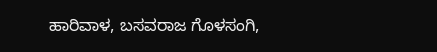ಹಾರಿವಾಳ, ಬಸವರಾಜ ಗೊಳಸಂಗಿ,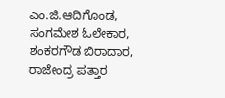ಎಂ.ಜಿ.ಆದಿಗೊಂಡ, ಸಂಗಮೇಶ ಓಲೇಕಾರ, ಶಂಕರಗೌಡ ಬಿರಾದಾರ, ರಾಜೇಂದ್ರ ಪತ್ತಾರ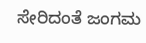ಸೇರಿದಂತೆ ಜಂಗಮ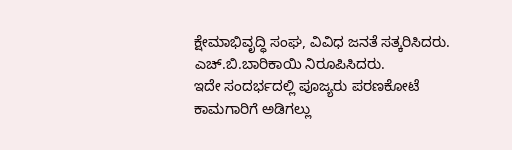ಕ್ಷೇಮಾಭಿವೃದ್ಧಿ ಸಂಘ, ವಿವಿಧ ಜನತೆ ಸತ್ಕರಿಸಿದರು. ಎಚ್.ಬಿ.ಬಾರಿಕಾಯಿ ನಿರೂಪಿಸಿದರು.
ಇದೇ ಸಂದರ್ಭದಲ್ಲಿ ಪೂಜ್ಯರು ಪರಣಕೋಟೆ ಕಾಮಗಾರಿಗೆ ಅಡಿಗಲ್ಲು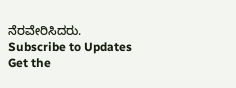ನೆರವೇರಿಸಿದರು.
Subscribe to Updates
Get the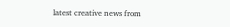latest creative news from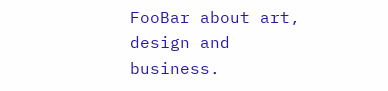FooBar about art, design and business.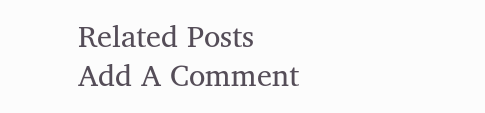Related Posts
Add A Comment